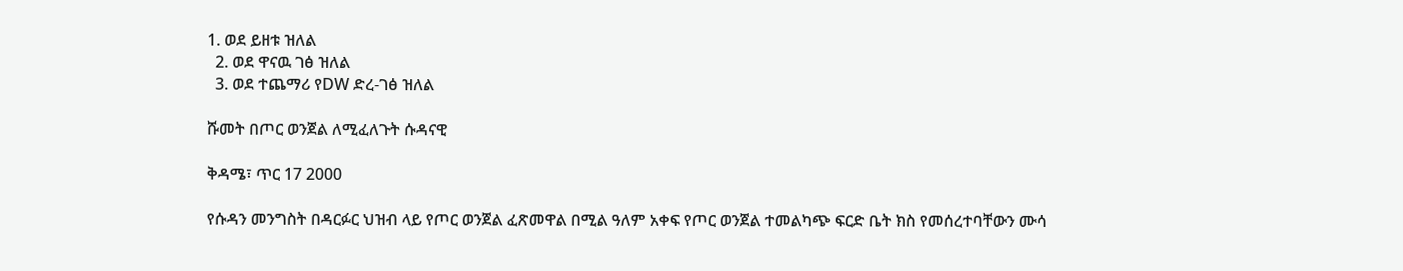1. ወደ ይዘቱ ዝለል
  2. ወደ ዋናዉ ገፅ ዝለል
  3. ወደ ተጨማሪ የDW ድረ-ገፅ ዝለል

ሹመት በጦር ወንጀል ለሚፈለጉት ሱዳናዊ

ቅዳሜ፣ ጥር 17 2000

የሱዳን መንግስት በዳርፉር ህዝብ ላይ የጦር ወንጀል ፈጽመዋል በሚል ዓለም አቀፍ የጦር ወንጀል ተመልካጭ ፍርድ ቤት ክስ የመሰረተባቸውን ሙሳ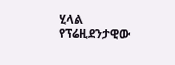ሂላል የፕሬዚደንታዊው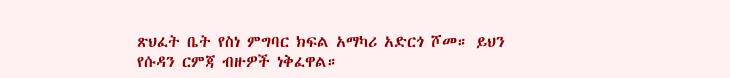ጽህፈት ቤት የስነ ምግባር ክፍል አማካሪ አድርጎ ሾመ። ይህን የሱዳን ርምጃ ብዙዎች ነቅፈዋል።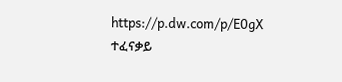https://p.dw.com/p/E0gX
ተፈናቃይ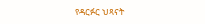የዳርፉር ህጻናት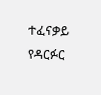ተፈናቃይ የዳርፉር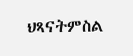ህጻናትምስል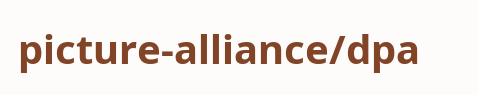picture-alliance/dpa